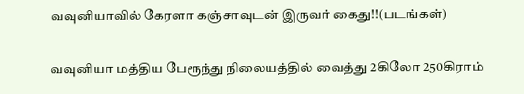வவுனியாவில் கேரளா கஞ்சாவுடன் இருவர் கைது!!(படங்கள்)

வவுனியா மத்திய பேரூந்து நிலையத்தில் வைத்து 2கிலோ 250கிராம்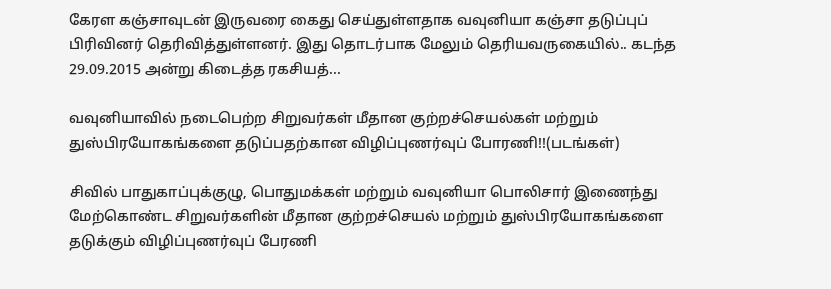கேரள கஞ்சாவுடன் இருவரை கைது செய்துள்ளதாக வவுனியா கஞ்சா தடுப்புப் பிரிவினர் தெரிவித்துள்ளனர். இது தொடர்பாக மேலும் தெரியவருகையில்.. கடந்த 29.09.2015 அன்று கிடைத்த ரகசியத்...

வவுனியாவில் நடைபெற்ற சிறுவர்கள் மீதான குற்றச்செயல்கள் மற்றும் துஸ்பிரயோகங்களை தடுப்பதற்கான விழிப்புணர்வுப் போரணி!!(படங்கள்)

சிவில் பாதுகாப்புக்குழு, பொதுமக்கள் மற்றும் வவுனியா பொலிசார் இணைந்து மேற்கொண்ட சிறுவர்களின் மீதான குற்றச்செயல் மற்றும் துஸ்பிரயோகங்களை தடுக்கும் விழிப்புணர்வுப் பேரணி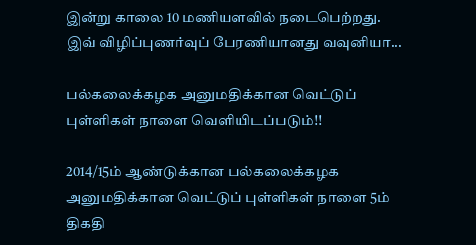இன்று காலை 10 மணியளவில் நடைபெற்றது. இவ் விழிப்புணர்வுப் பேரணியானது வவுனியா...

பல்கலைக்கழக அனுமதிக்கான வெட்டுப் புள்ளிகள் நாளை வெளியிடப்படும்!!

2014/15ம் ஆண்டுக்கான பல்கலைக்கழக அனுமதிக்கான வெட்டுப் புள்ளிகள் நாளை 5ம் திகதி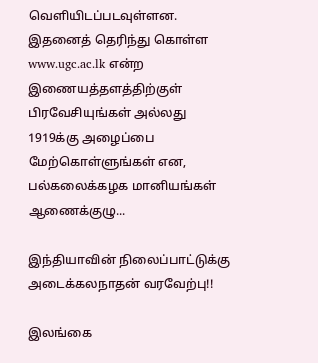வௌியிடப்படவுள்ளன. இதனைத் தெரிந்து கொள்ள www.ugc.ac.lk என்ற இணையத்தளத்திற்குள் பிரவேசியுங்கள் அல்லது 1919க்கு அழைப்பை மேற்கொள்ளுங்கள் என, பல்கலைக்கழக மானியங்கள் ஆணைக்குழு...

இந்தியாவின் நிலைப்பாட்டுக்கு அடைக்கலநாதன் வரவேற்பு!!

இலங்கை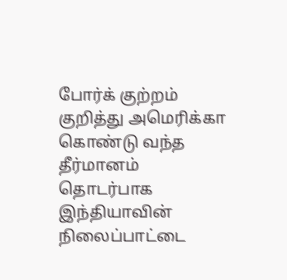போர்க் குற்றம் குறித்து அமெரிக்கா கொண்டு வந்த தீர்மானம் தொடர்பாக இந்தியாவின் நிலைப்பாட்டை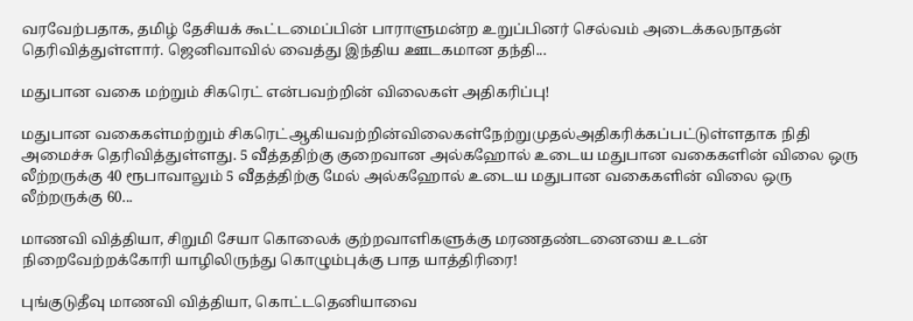வரவேற்பதாக, தமிழ் தேசியக் கூட்டமைப்பின் பாராளுமன்ற உறுப்பினர் செல்வம் அடைக்கலநாதன் தெரிவித்துள்ளார். ஜெனிவாவில் வைத்து இந்திய ஊடகமான தந்தி...

மதுபான வகை மற்றும் சிகரெட் என்பவற்றின் விலைகள் அதிகரிப்பு!

மதுபான வகைகள்மற்றும் சிகரெட்ஆகியவற்றின்விலைகள்நேற்றுமுதல்அதிகரிக்கப்பட்டுள்ளதாக நிதி அமைச்சு தெரிவித்துள்ளது. 5 வீத்ததிற்கு குறைவான அல்கஹோல் உடைய மதுபான வகைகளின் விலை ஒரு லீற்றருக்கு 40 ரூபாவாலும் 5 வீதத்திற்கு மேல் அல்கஹோல் உடைய மதுபான வகைகளின் விலை ஒரு லீற்றருக்கு 60...

மாணவி வித்தியா, சிறுமி சேயா கொலைக் குற்றவாளிகளுக்கு மரணதண்டனையை உடன் நிறைவேற்றக்கோரி யாழிலிருந்து கொழும்புக்கு பாத யாத்திரிரை!

புங்குடுதீவு மாணவி வித்தியா, கொட்டதெனியாவை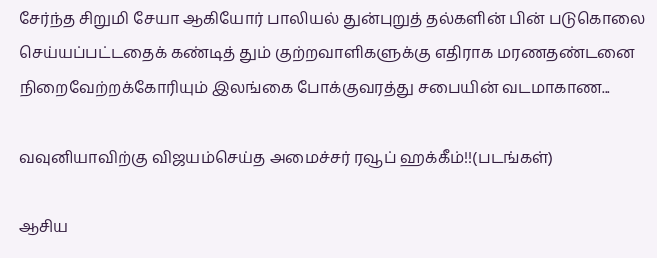சேர்ந்த சிறுமி சேயா ஆகியோர் பாலியல் துன்புறுத் தல்களின் பின் படுகொலை செய்யப்பட்டதைக் கண்டித் தும் குற்றவாளிகளுக்கு எதிராக மரணதண்டனை நிறைவேற்றக்கோரியும் இலங்கை போக்குவரத்து சபையின் வடமாகாண...

வவுனியாவிற்கு விஜயம்செய்த அமைச்சர் ரவூப் ஹக்கீம்!!(படங்கள்)

ஆசிய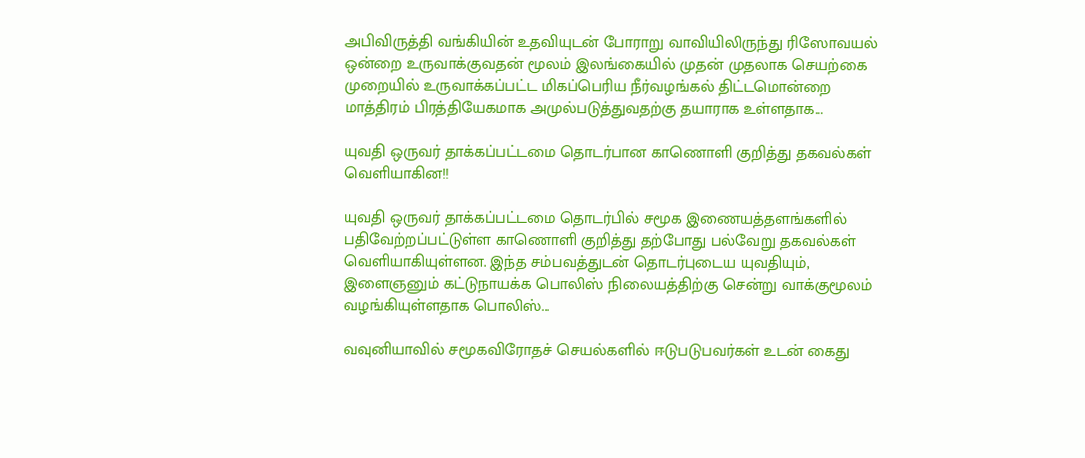அபிவிருத்தி வங்கியின் உதவியுடன் போராறு வாவியிலிருந்து ரிஸோவயல் ஒன்றை உருவாக்குவதன் மூலம் இலங்கையில் முதன் முதலாக செயற்கை முறையில் உருவாக்கப்பட்ட மிகப்பெரிய நீர்வழங்கல் திட்டமொன்றை மாத்திரம் பிரத்தியேகமாக அமுல்படுத்துவதற்கு தயாராக உள்ளதாக...

யுவதி ஒருவர் தாக்கப்பட்டமை தொடர்பான காணொளி குறித்து தகவல்கள் வெளியாகின!!

யுவதி ஒருவர் தாக்கப்பட்டமை தொடர்பில் சமூக இணையத்தளங்களில் பதிவேற்றப்பட்டுள்ள காணொளி குறித்து தற்போது பல்வேறு தகவல்கள் வெளியாகியுள்ளன. இந்த சம்பவத்துடன் தொடர்புடைய யுவதியும், இளைஞனும் கட்டுநாயக்க பொலிஸ் நிலையத்திற்கு சென்று வாக்குமூலம் வழங்கியுள்ளதாக பொலிஸ்...

வவுனியாவில் சமூகவிரோதச் செயல்களில் ஈடுபடுபவர்கள் உடன் கைது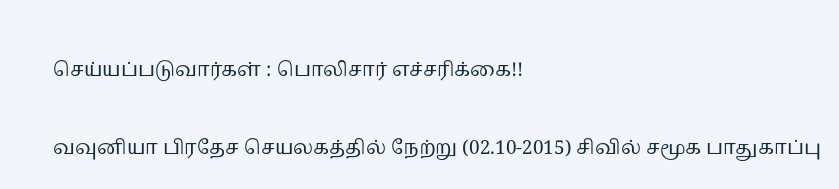செய்யப்படுவார்கள் : பொலிசார் எச்சரிக்கை!!

வவுனியா பிரதேச செயலகத்தில் நேற்று (02.10-2015) சிவில் சமூக பாதுகாப்பு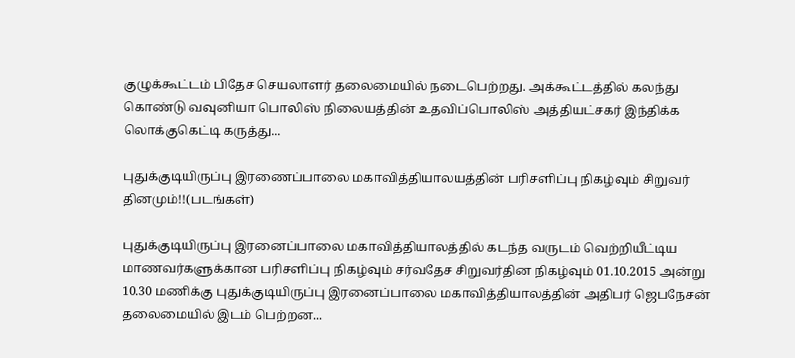குழுக்கூட்டம் பிதேச செயலாளர் தலைமையில் நடைபெற்றது. அக்கூட்டத்தில் கலந்து கொண்டு வவுனியா பொலிஸ் நிலையத்தின் உதவிப்பொலிஸ் அத்தியட்சகர் இந்திக்க லொக்குகெட்டி கருத்து...

புதுக்குடியிருப்பு இரணைப்பாலை மகாவித்தியாலயத்தின் பரிசளிப்பு நிகழ்வும் சிறுவர் தினமும்!!(படங்கள்)

புதுக்குடியிருப்பு இரனைப்பாலை மகாவித்தியாலத்தில் கடந்த வருடம் வெற்றியீட்டிய மாணவர்களுக்கான பரிசளிப்பு நிகழ்வும் சர்வதேச சிறுவர்தின நிகழ்வும் 01.10.2015 அன்று 10.30 மணிக்கு புதுக்குடியிருப்பு இரனைப்பாலை மகாவித்தியாலத்தின் அதிபர் ஜெபநேசன் தலைமையில் இடம் பெற்றன...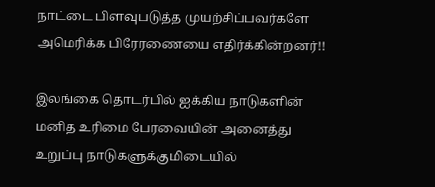நாட்டை பிளவுபடுத்த முயற்சிப்பவர்களே அமெரிக்க பிரேரணையை எதிர்க்கின்றனர்!!

இலங்கை தொடர்பில் ஐக்கிய நாடுகளின் மனித உரிமை பேரவையின் அனைத்து உறுப்பு நாடுகளுக்குமிடையில்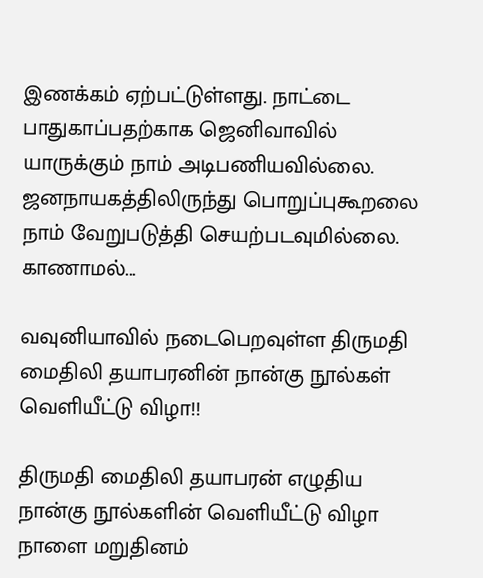இணக்கம் ஏற்பட்டுள்ளது. நாட்டை பாதுகாப்பதற்காக ஜெனிவாவில் யாருக்கும் நாம் அடிபணியவில்லை. ஜனநாயகத்திலிருந்து பொறுப்புகூறலை நாம் வேறுபடுத்தி செயற்படவுமில்லை. காணாமல்...

வவுனியாவில் நடைபெறவுள்ள திருமதி மைதிலி தயாபரனின் நான்கு நூல்கள் வெளியீட்டு விழா!!

திருமதி மைதிலி தயாபரன் எழுதிய நான்கு நூல்களின் வெளியீட்டு விழா நாளை மறுதினம்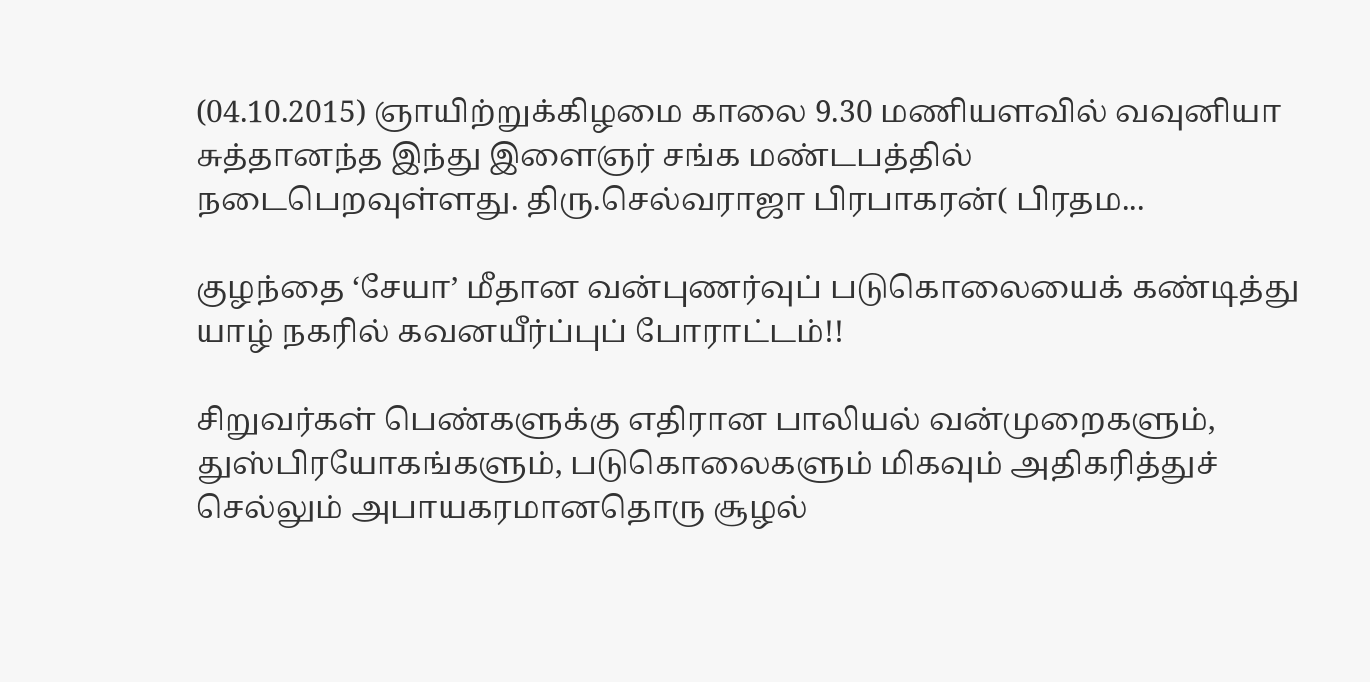(04.10.2015) ஞாயிற்றுக்கிழமை காலை 9.30 மணியளவில் வவுனியா சுத்தானந்த இந்து இளைஞர் சங்க மண்டபத்தில் நடைபெறவுள்ளது. திரு.செல்வராஜா பிரபாகரன்( பிரதம...

குழந்தை ‘சேயா’ மீதான வன்புணர்வுப் படுகொலையைக் கண்டித்து யாழ் நகரில் கவனயீர்ப்புப் போராட்டம்!!

சிறுவர்கள் பெண்களுக்கு எதிரான பாலியல் வன்முறைகளும், துஸ்பிரயோகங்களும், படுகொலைகளும் மிகவும் அதிகரித்துச் செல்லும் அபாயகரமானதொரு சூழல்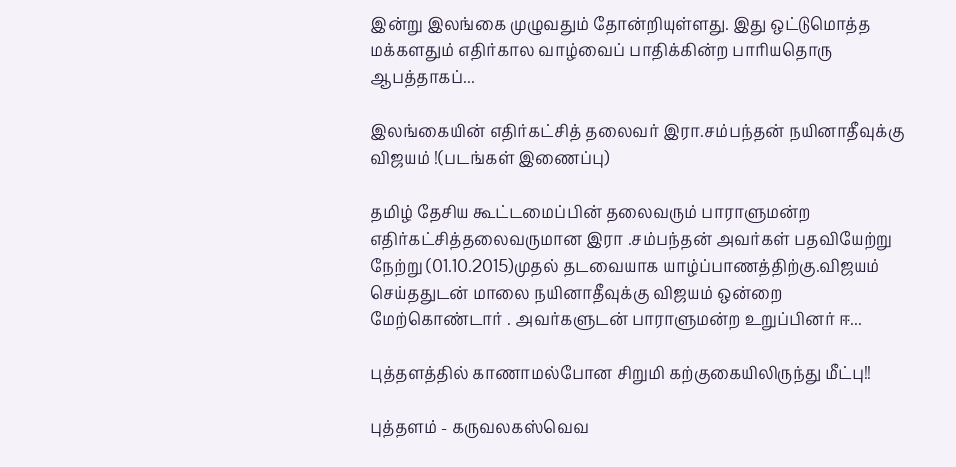இன்று இலங்கை முழுவதும் தோன்றியுள்ளது. இது ஒட்டுமொத்த மக்களதும் எதிர்கால வாழ்வைப் பாதிக்கின்ற பாரியதொரு ஆபத்தாகப்...

இலங்கையின் எதிர்கட்சித் தலைவர் இரா.சம்பந்தன் நயினாதீவுக்கு விஜயம் !(படங்கள் இணைப்பு)

தமிழ் தேசிய கூட்டமைப்பின் தலைவரும் பாராளுமன்ற எதிர்கட்சித்தலைவருமான இரா .சம்பந்தன் அவர்கள் பதவியேற்று நேற்று (01.10.2015)முதல் தடவையாக யாழ்ப்பாணத்திற்கு.விஜயம் செய்ததுடன் மாலை நயினாதீவுக்கு விஜயம் ஒன்றை மேற்கொண்டார் . அவர்களுடன் பாராளுமன்ற உறுப்பினர் ஈ...

புத்தளத்தில் காணாமல்போன சிறுமி கற்குகையிலிருந்து மீட்பு!!

புத்தளம் - கருவலகஸ்வெவ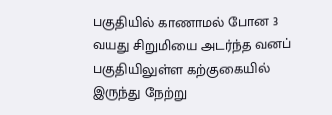பகுதியில் காணாமல் போன 3 வயது சிறுமியை அடர்ந்த வனப் பகுதியிலுள்ள கற்குகையில் இருந்து நேற்று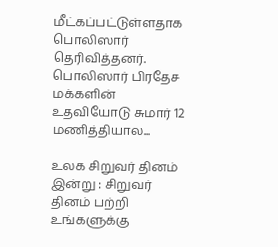மீட்கப்பட்டுள்ளதாக பொலிஸார் தெரிவித்தனர். பொலிஸார் பிரதேச மக்களின் உதவியோடு சுமார் 12 மணித்தியால...

உலக சிறுவர் தினம் இன்று : சிறுவர் தினம் பற்றி உங்களுக்கு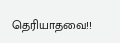தெரியாதவை!!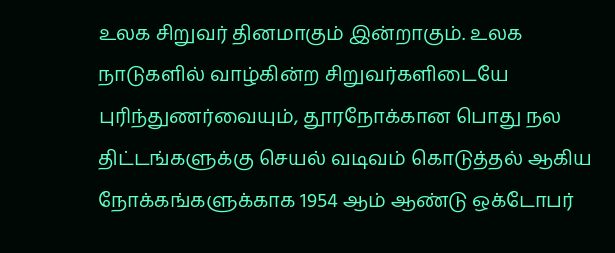உலக சிறுவர் தினமாகும் இன்றாகும். உலக நாடுகளில் வாழ்கின்ற சிறுவர்களிடையே புரிந்துணர்வையும், தூரநோக்கான பொது நல திட்டங்களுக்கு செயல் வடிவம் கொடுத்தல் ஆகிய நோக்கங்களுக்காக 1954 ஆம் ஆண்டு ஒக்டோபர்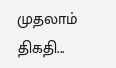முதலாம் திகதி...